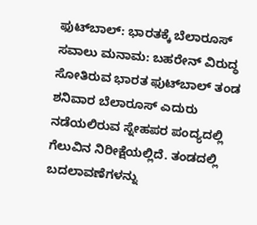ಫುಟ್‌ಬಾಲ್‌: ಭಾರತಕ್ಕೆ ಬೆಲಾರೂಸ್ ಸವಾಲು ಮನಾಮ: ಬಹರೇನ್ ವಿರುದ್ಧ ಸೋತಿರುವ ಭಾರತ ಫುಟ್‌ಬಾಲ್ ತಂಡ ಶನಿವಾರ ಬೆಲಾರೂಸ್ ಎದುರು ನಡೆಯಲಿರುವ ಸ್ನೇಹಪರ ಪಂದ್ಯದಲ್ಲಿ ಗೆಲುವಿನ ನಿರೀಕ್ಷೆಯಲ್ಲಿದೆ. ತಂಡದಲ್ಲಿ ಬದಲಾವಣೆಗಳನ್ನು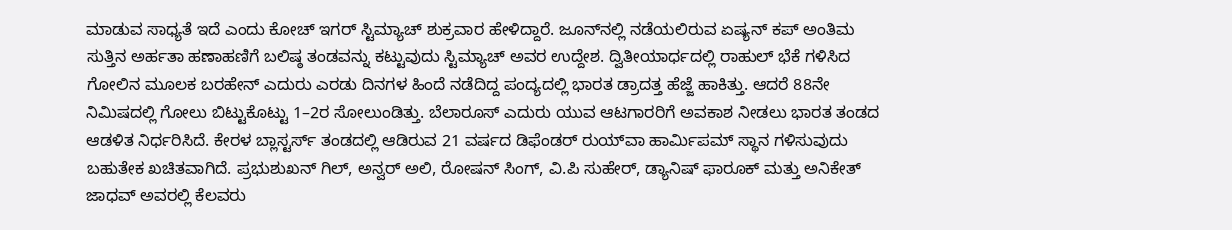ಮಾಡುವ ಸಾಧ್ಯತೆ ಇದೆ ಎಂದು ಕೋಚ್ ಇಗರ್ ಸ್ಟಿಮ್ಯಾಚ್ ಶುಕ್ರವಾರ ಹೇಳಿದ್ದಾರೆ. ಜೂನ್‌ನಲ್ಲಿ ನಡೆಯಲಿರುವ ಏಷ್ಯನ್ ಕಪ್ ಅಂತಿಮ ಸುತ್ತಿನ ಅರ್ಹತಾ ಹಣಾಹಣಿಗೆ ಬಲಿಷ್ಠ ತಂಡವನ್ನು ಕಟ್ಟುವುದು ಸ್ಟಿಮ್ಯಾಚ್ ಅವರ ಉದ್ದೇಶ. ದ್ವಿತೀಯಾರ್ಧದಲ್ಲಿ ರಾಹುಲ್ ಭೆಕೆ ಗಳಿಸಿದ ಗೋಲಿನ ಮೂಲಕ ಬರಹೇನ್ ಎದುರು ಎರಡು ದಿನಗಳ ಹಿಂದೆ ನಡೆದಿದ್ದ ಪಂದ್ಯದಲ್ಲಿ ಭಾರತ ಡ್ರಾದತ್ತ ಹೆಜ್ಜೆ ಹಾಕಿತ್ತು. ಆದರೆ 88ನೇ ನಿಮಿಷದಲ್ಲಿ ಗೋಲು ಬಿಟ್ಟುಕೊಟ್ಟು 1–2ರ ಸೋಲುಂಡಿತ್ತು. ಬೆಲಾರೂಸ್ ಎದುರು ಯುವ ಆಟಗಾರರಿಗೆ ಅವಕಾಶ ನೀಡಲು ಭಾರತ ತಂಡದ ಆಡಳಿತ ನಿರ್ಧರಿಸಿದೆ. ಕೇರಳ ಬ್ಲಾಸ್ಟರ್ಸ್ ತಂಡದಲ್ಲಿ ಆಡಿರುವ 21 ವರ್ಷದ ಡಿಫೆಂಡರ್ ರುಯ್‌ವಾ ಹಾರ್ಮಿಪಮ್‌ ಸ್ಥಾನ ಗಳಿಸುವುದು ಬಹುತೇಕ ಖಚಿತವಾಗಿದೆ. ಪ್ರಭುಶುಖನ್ ಗಿಲ್‌, ಅನ್ವರ್ ಅಲಿ, ರೋಷನ್ ಸಿಂಗ್‌, ವಿ.ಪಿ ಸುಹೇರ್, ಡ್ಯಾನಿಷ್ ಫಾರೂಕ್ ಮತ್ತು ಅನಿಕೇತ್ ಜಾಧವ್ ಅವರಲ್ಲಿ ಕೆಲವರು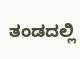ತಂಡದಲ್ಲಿ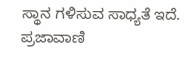ಸ್ಥಾನ ಗಳಿಸುವ ಸಾಧ್ಯತೆ ಇದೆ. ಪ್ರಜಾವಾಣಿ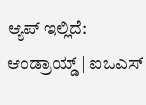ಆ್ಯಪ್ ಇಲ್ಲಿದೆ: ಆಂಡ್ರಾಯ್ಡ್ | ಐಒಎಸ್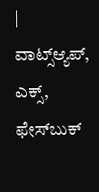| ವಾಟ್ಸ್ಆ್ಯಪ್, ಎಕ್ಸ್, ಫೇಸ್‌ಬುಕ್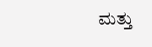ಮತ್ತು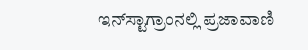ಇನ್‌ಸ್ಟಾಗ್ರಾಂನಲ್ಲಿ ಪ್ರಜಾವಾಣಿ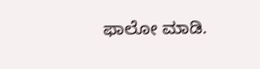ಫಾಲೋ ಮಾಡಿ.